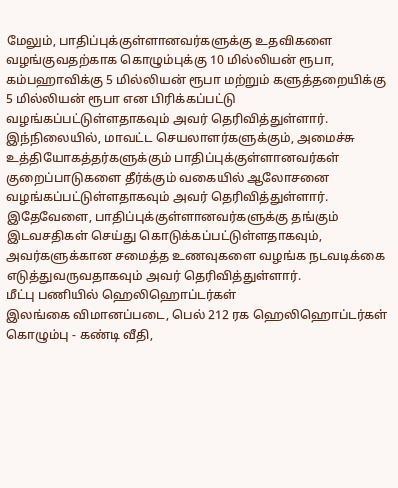மேலும், பாதிப்புக்குள்ளானவர்களுக்கு உதவிகளை வழங்குவதற்காக கொழும்புக்கு 10 மில்லியன் ரூபா, கம்பஹாவிக்கு 5 மில்லியன் ரூபா மற்றும் களுத்தறையிக்கு 5 மில்லியன் ரூபா என பிரிக்கப்பட்டு வழங்கப்பட்டுள்ளதாகவும் அவர் தெரிவித்துள்ளார்.
இந்நிலையில், மாவட்ட செயலாளர்களுக்கும், அமைச்சு உத்தியோகத்தர்களுக்கும் பாதிப்புக்குள்ளானவர்கள் குறைப்பாடுகளை தீர்க்கும் வகையில் ஆலோசனை வழங்கப்பட்டுள்ளதாகவும் அவர் தெரிவித்துள்ளார்.
இதேவேளை, பாதிப்புக்குள்ளானவர்களுக்கு தங்கும் இடவசதிகள் செய்து கொடுக்கப்பட்டுள்ளதாகவும், அவர்களுக்கான சமைத்த உணவுகளை வழங்க நடவடிக்கை எடுத்துவருவதாகவும் அவர் தெரிவித்துள்ளார்.
மீட்பு பணியில் ஹெலிஹொப்டர்கள்
இலங்கை விமானப்படை, பெல் 212 ரக ஹெலிஹொப்டர்கள் கொழும்பு - கண்டி வீதி,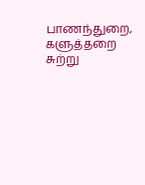பாணந்துறை, களுத்தறை சுற்று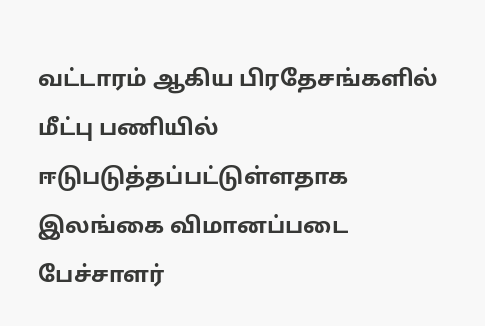வட்டாரம் ஆகிய பிரதேசங்களில் மீட்பு பணியில் ஈடுபடுத்தப்பட்டுள்ளதாக இலங்கை விமானப்படை பேச்சாளர்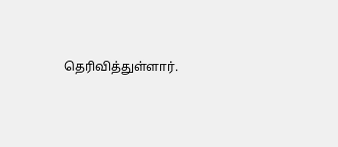தெரிவித்துள்ளார்.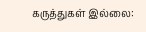கருத்துகள் இல்லை: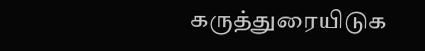கருத்துரையிடுக